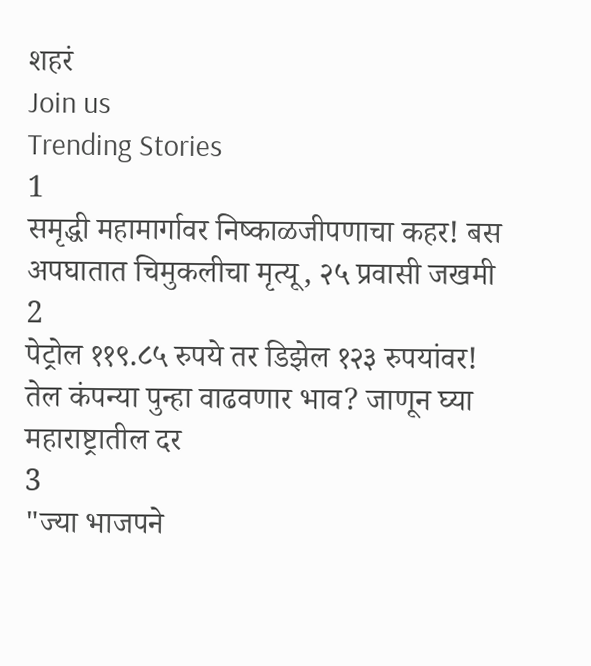शहरं
Join us
Trending Stories
1
समृद्धी महामार्गावर निष्काळजीपणाचा कहर! बस अपघातात चिमुकलीचा मृत्यू, २५ प्रवासी जखमी
2
पेट्रोल ११९.८५ रुपये तर डिझेल १२३ रुपयांवर! तेल कंपन्या पुन्हा वाढवणार भाव? जाणून घ्या महाराष्ट्रातील दर
3
"ज्या भाजपने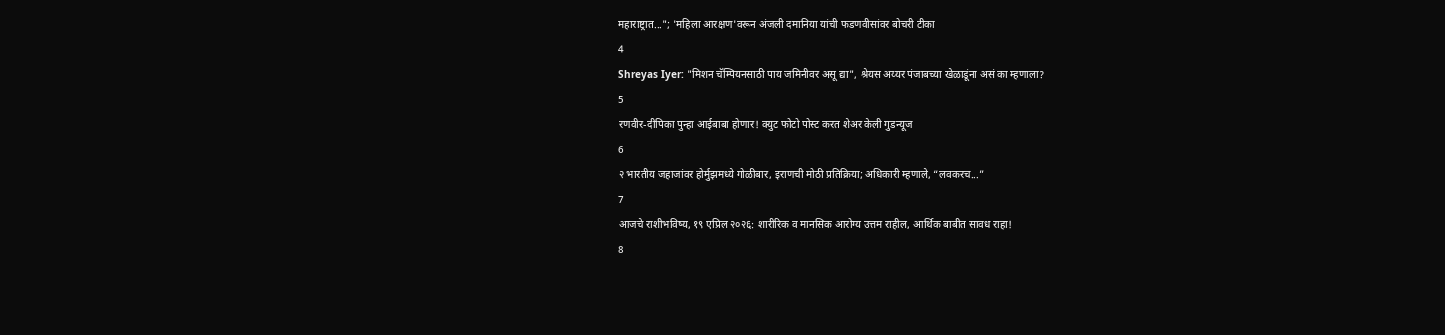महाराष्ट्रात..."; 'महिला आरक्षण'वरून अंजली दमानिया यांची फडणवीसांवर बोचरी टीका
4
Shreyas Iyer: "मिशन चॅम्पियनसाठी पाय जमिनीवर असू द्या", श्रेयस अय्यर पंजाबच्या खेळाडूंना असं का म्हणाला?
5
रणवीर-दीपिका पुन्हा आईबाबा होणार! क्युट फोटो पोस्ट करत शेअर केली गुडन्यूज
6
२ भारतीय जहाजांवर होर्मुझमध्ये गोळीबार, इराणची मोठी प्रतिक्रिया; अधिकारी म्हणाले, “लवकरच...”
7
आजचे राशीभविष्य, १९ एप्रिल २०२६: शारीरिक व मानसिक आरोग्य उत्तम राहील, आर्थिक बाबीत सावध राहा!
8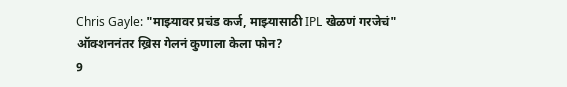Chris Gayle: "माझ्यावर प्रचंड कर्ज, माझ्यासाठी IPL खेळणं गरजेचं" ऑक्शननंतर ख्रिस गेलनं कुणाला केला फोन?
9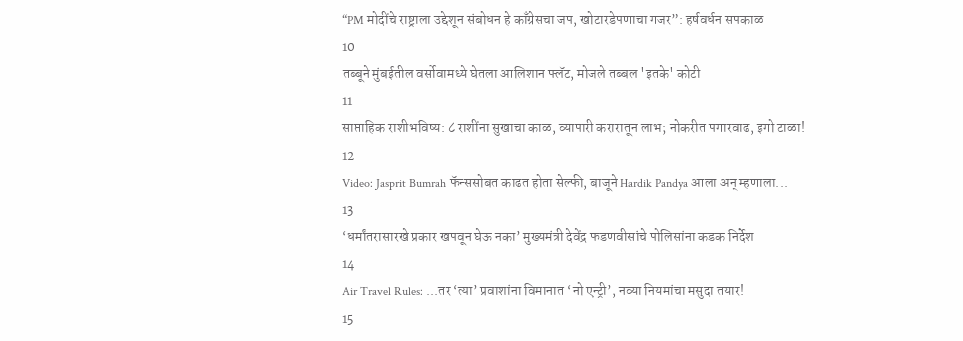“PM मोदींचे राष्ट्राला उद्देशून संबोधन हे काँग्रेसचा जप, खोटारडेपणाचा गजर”: हर्षवर्धन सपकाळ
10
तब्बूने मुंबईतील वर्सोवामध्ये घेतला आलिशान फ्लॅट, मोजले तब्बल 'इतके' कोटी
11
साप्ताहिक राशीभविष्य: ८ राशींना सुखाचा काळ, व्यापारी करारातून लाभ; नोकरीत पगारवाढ, इगो टाळा!
12
Video: Jasprit Bumrah फॅन्ससोबत काढत होता सेल्फी, बाजूने Hardik Pandya आला अन् म्हणाला...
13
‘धर्मांतरासारखे प्रकार खपवून घेऊ नका’ मुख्यमंत्री देवेंद्र फडणवीसांचे पोलिसांना कडक निर्देश
14
Air Travel Rules: ...तर ‘त्या’ प्रवाशांना विमानात ‘नो एन्ट्री’, नव्या नियमांचा मसुदा तयार!
15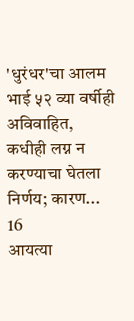'धुरंधर'चा आलम भाई ५२ व्या वर्षीही अविवाहित, कधीही लग्न न करण्याचा घेतला निर्णय; कारण...
16
आयत्या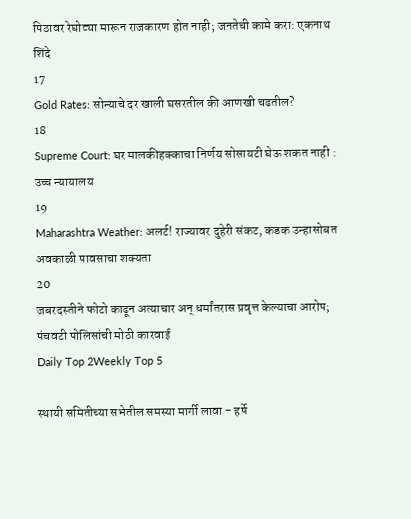पिठावर रेघोट्या मारून राजकारण होत नाही; जनतेची कामे करा: एकनाथ शिंदे
17
Gold Rates: सोन्याचे दर खाली घसरतील की आणखी चढतील?
18
Supreme Court: घर मालकीहक्काचा निर्णय सोसायटी घेऊ शकत नाही : उच्च न्यायालय
19
Maharashtra Weather: अलर्ट! राज्यावर दुहेरी संकट, कडक उन्हासोबत अवकाळी पावसाचा शक्यता
20
जबरदस्तीने फोटो काढून अत्याचार अन् धर्मांतरास प्रवृत्त केल्याचा आरोप;  पंचवटी पोलिसांची मोठी कारवाई
Daily Top 2Weekly Top 5

स्थायी समितीच्या सभेतील समस्या मार्गी लावा - हर्षे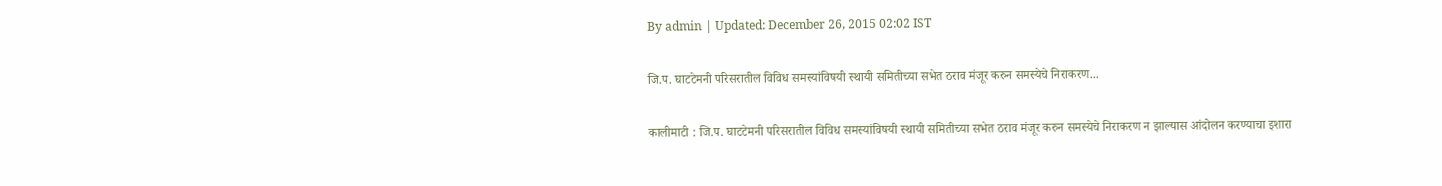By admin | Updated: December 26, 2015 02:02 IST

जि.प. घाटटेमनी परिसरातील विविध समस्यांविषयी स्थायी समितीच्या सभेत ठराव मंजूर करुन समस्येचे निराकरण...

कालीमाटी : जि.प. घाटटेमनी परिसरातील विविध समस्यांविषयी स्थायी समितीच्या सभेत ठराव मंजूर करुन समस्येचे निराकरण न झाल्यास आंदोलन करण्याचा इशारा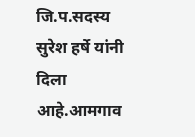जि.प.सदस्य सुरेश हर्षे यांनी दिला आहे.आमगाव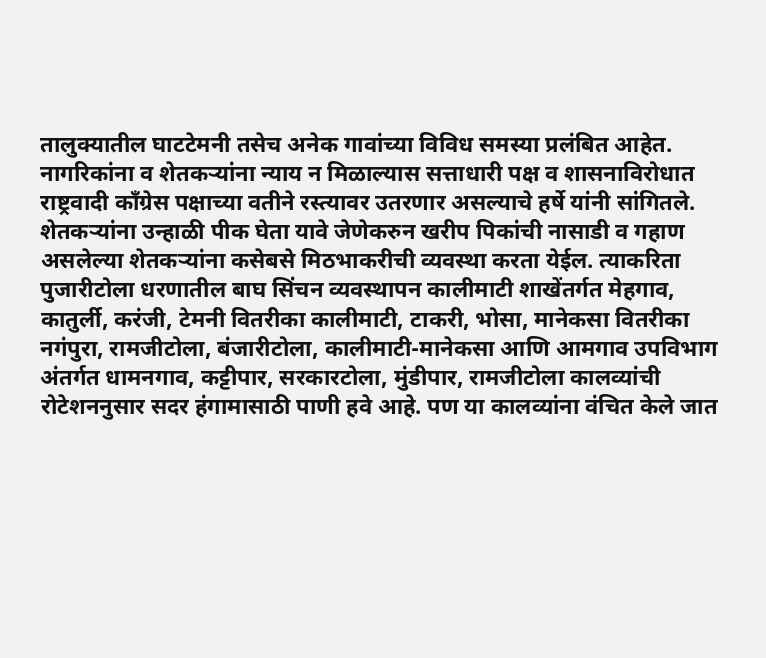तालुक्यातील घाटटेमनी तसेच अनेक गावांच्या विविध समस्या प्रलंबित आहेत. नागरिकांना व शेतकऱ्यांना न्याय न मिळाल्यास सत्ताधारी पक्ष व शासनाविरोधात राष्ट्रवादी काँग्रेस पक्षाच्या वतीने रस्त्यावर उतरणार असल्याचे हर्षे यांनी सांगितले. शेतकऱ्यांना उन्हाळी पीक घेता यावे जेणेकरुन खरीप पिकांची नासाडी व गहाण असलेल्या शेतकऱ्यांना कसेबसे मिठभाकरीची व्यवस्था करता येईल. त्याकरिता पुजारीटोला धरणातील बाघ सिंचन व्यवस्थापन कालीमाटी शाखेंतर्गत मेहगाव, कातुर्ली, करंजी, टेमनी वितरीका कालीमाटी, टाकरी, भोसा, मानेकसा वितरीका नगंपुरा, रामजीटोला, बंजारीटोला, कालीमाटी-मानेकसा आणि आमगाव उपविभाग अंतर्गत धामनगाव, कट्टीपार, सरकारटोला, मुंडीपार, रामजीटोला कालव्यांची रोटेशननुसार सदर हंगामासाठी पाणी हवे आहे. पण या कालव्यांना वंचित केले जात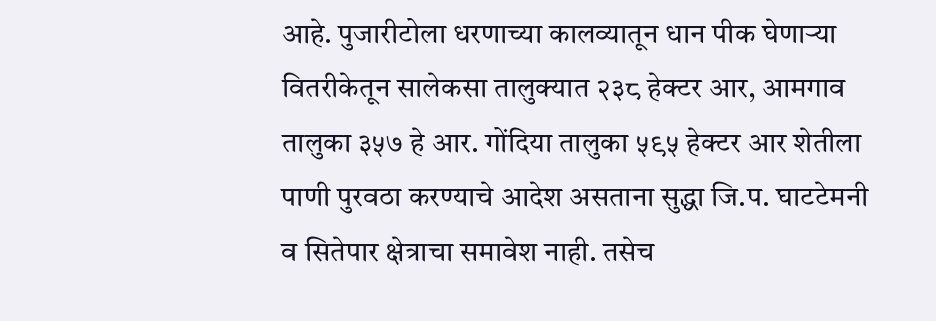आहे. पुजारीटोला धरणाच्या कालव्यातून धान पीक घेणाऱ्या वितरीकेतून सालेकसा तालुक्यात २३८ हेक्टर आर, आमगाव तालुका ३५७ हे आर. गोंदिया तालुका ५९५ हेक्टर आर शेतीला पाणी पुरवठा करण्याचे आदेश असताना सुद्धा जि.प. घाटटेमनी व सितेपार क्षेत्राचा समावेश नाही. तसेच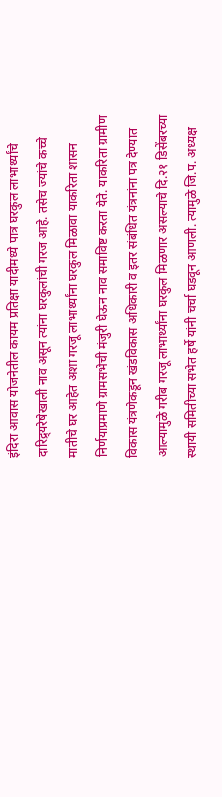इंदिरा आवास योजनेतील कायम प्रतिक्षा यादीमध्ये पात्र घरकुल लाभार्थ्यांचे दारिद्र्यरेषेखाली नाव असून त्यांना घरकुलांची गरज आहे. तसेच ज्यांचे कच्चे मातीचे घर आहेत अशा गरजू लाभार्थ्यांना घरकुल मिळावा याकरिता शासन निर्णयाप्रमाणे ग्रामसभेची मंजुरी घेऊन नाव समाविष्ट करता येते. याकरिता ग्रामीण विकास यंत्रणेकडून खंडविकास अधिकारी व इतर संबंधित यंत्रनांना पत्र देण्यात आल्यामुळे गरीब गरजू लाभार्थ्यांना घरकुल मिळणार असल्याचे दि.२१ डिसेंबरच्या स्थायी समितीच्या सभेत हर्षे यांनी चर्चा घडवून आणली. त्यामुळे जि.प. अध्यक्ष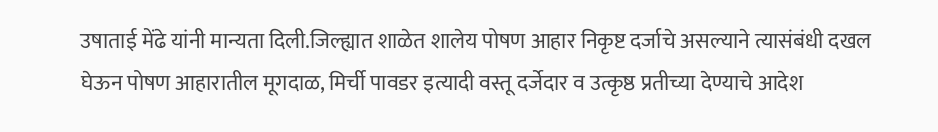उषाताई मेंढे यांनी मान्यता दिली.जिल्ह्यात शाळेत शालेय पोषण आहार निकृष्ट दर्जाचे असल्याने त्यासंबंधी दखल घेऊन पोषण आहारातील मूगदाळ, मिर्ची पावडर इत्यादी वस्तू दर्जेदार व उत्कृष्ठ प्रतीच्या देण्याचे आदेश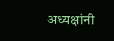अध्यक्षांनी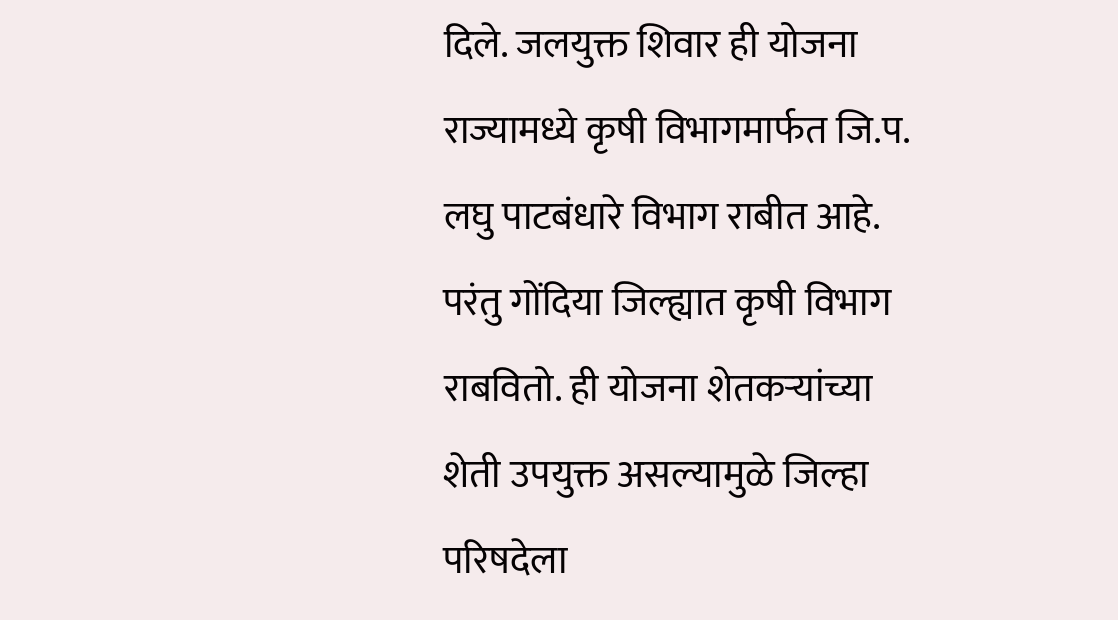दिले. जलयुक्त शिवार ही योजना राज्यामध्ये कृषी विभागमार्फत जि.प. लघु पाटबंधारे विभाग राबीत आहे. परंतु गोंदिया जिल्ह्यात कृषी विभाग राबवितो. ही योजना शेतकऱ्यांच्या शेती उपयुक्त असल्यामुळे जिल्हा परिषदेला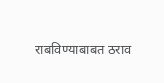राबविण्याबाबत ठराव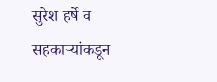सुरेश हर्षे व सहकाऱ्यांकडून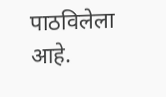पाठविलेला आहे.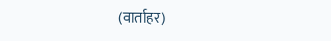(वार्ताहर)